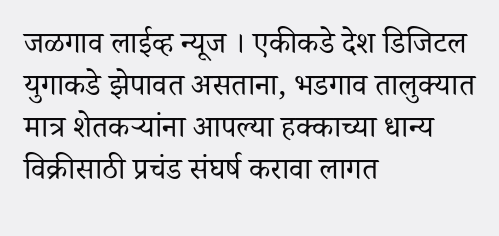जळगाव लाईव्ह न्यूज । एकीकडे देश डिजिटल युगाकडे झेपावत असताना, भडगाव तालुक्यात मात्र शेतकऱ्यांना आपल्या हक्काच्या धान्य विक्रीसाठी प्रचंड संघर्ष करावा लागत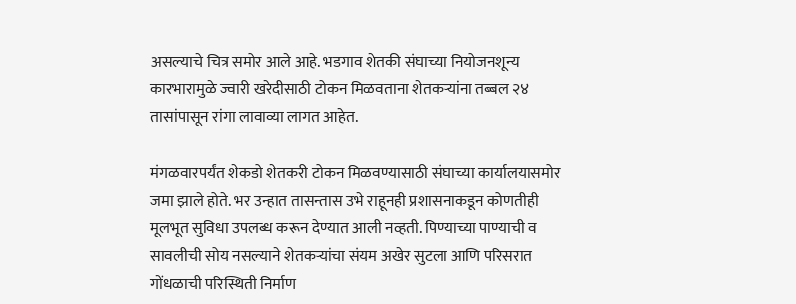असल्याचे चित्र समोर आले आहे. भडगाव शेतकी संघाच्या नियोजनशून्य कारभारामुळे ज्वारी खरेदीसाठी टोकन मिळवताना शेतकऱ्यांना तब्बल २४ तासांपासून रांगा लावाव्या लागत आहेत.

मंगळवारपर्यंत शेकडो शेतकरी टोकन मिळवण्यासाठी संघाच्या कार्यालयासमोर जमा झाले होते. भर उन्हात तासन्तास उभे राहूनही प्रशासनाकडून कोणतीही मूलभूत सुविधा उपलब्ध करून देण्यात आली नव्हती. पिण्याच्या पाण्याची व सावलीची सोय नसल्याने शेतकऱ्यांचा संयम अखेर सुटला आणि परिसरात गोंधळाची परिस्थिती निर्माण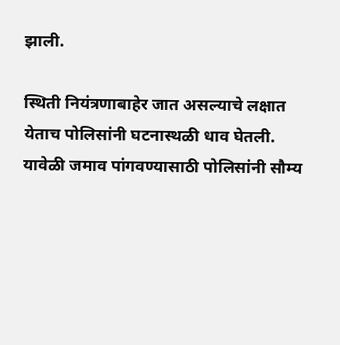झाली.

स्थिती नियंत्रणाबाहेर जात असल्याचे लक्षात येताच पोलिसांनी घटनास्थळी धाव घेतली. यावेळी जमाव पांगवण्यासाठी पोलिसांनी सौम्य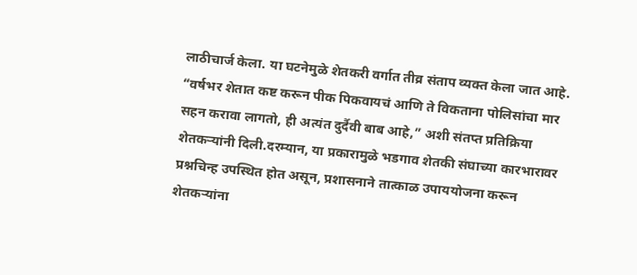लाठीचार्ज केला. या घटनेमुळे शेतकरी वर्गात तीव्र संताप व्यक्त केला जात आहे.
“वर्षभर शेतात कष्ट करून पीक पिकवायचं आणि ते विकताना पोलिसांचा मार सहन करावा लागतो, ही अत्यंत दुर्दैवी बाब आहे,” अशी संतप्त प्रतिक्रिया शेतकऱ्यांनी दिली.दरम्यान, या प्रकारामुळे भडगाव शेतकी संघाच्या कारभारावर प्रश्नचिन्ह उपस्थित होत असून, प्रशासनाने तात्काळ उपाययोजना करून शेतकऱ्यांना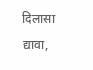दिलासा द्यावा,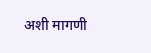अशी मागणी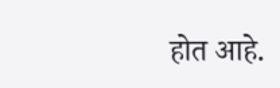होत आहे.